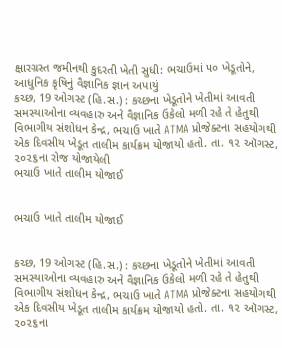ક્ષારગ્રસ્ત જમીનથી કુદરતી ખેતી સુધી: ભચાઉમાં ૫૦ ખેડૂતોને, આધુનિક કૃષિનું વૈજ્ઞાનિક જ્ઞાન અપાયું
કચ્છ, 19 ઓગસ્ટ (હિ.સ.) : કચ્છના ખેડૂતોને ખેતીમાં આવતી સમસ્યાઓના વ્યવહારુ અને વૈજ્ઞાનિક ઉકેલો મળી રહે તે હેતુથી વિભાગીય સંશોધન કેન્દ્ર, ભચાઉ ખાતે ATMA પ્રોજેક્ટના સહયોગથી એક દિવસીય ખેડૂત તાલીમ કાર્યક્રમ યોજાયો હતો. તા. ૧૨ ઑગસ્ટ, ૨૦૨૬ના રોજ યોજાયેલી
ભચાઉ ખાતે તાલીમ યોજાઈ


ભચાઉ ખાતે તાલીમ યોજાઈ


કચ્છ, 19 ઓગસ્ટ (હિ.સ.) : કચ્છના ખેડૂતોને ખેતીમાં આવતી સમસ્યાઓના વ્યવહારુ અને વૈજ્ઞાનિક ઉકેલો મળી રહે તે હેતુથી વિભાગીય સંશોધન કેન્દ્ર, ભચાઉ ખાતે ATMA પ્રોજેક્ટના સહયોગથી એક દિવસીય ખેડૂત તાલીમ કાર્યક્રમ યોજાયો હતો. તા. ૧૨ ઑગસ્ટ, ૨૦૨૬ના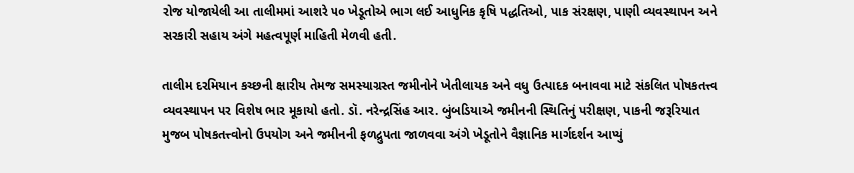રોજ યોજાયેલી આ તાલીમમાં આશરે ૫૦ ખેડૂતોએ ભાગ લઈ આધુનિક કૃષિ પદ્ધતિઓ, પાક સંરક્ષણ, પાણી વ્યવસ્થાપન અને સરકારી સહાય અંગે મહત્વપૂર્ણ માહિતી મેળવી હતી.

તાલીમ દરમિયાન કચ્છની ક્ષારીય તેમજ સમસ્યાગ્રસ્ત જમીનોને ખેતીલાયક અને વધુ ઉત્પાદક બનાવવા માટે સંકલિત પોષકતત્ત્વ વ્યવસ્થાપન પર વિશેષ ભાર મૂકાયો હતો. ડૉ. નરેન્દ્રસિંહ આર. બુંબડિયાએ જમીનની સ્થિતિનું પરીક્ષણ, પાકની જરૂરિયાત મુજબ પોષકતત્ત્વોનો ઉપયોગ અને જમીનની ફળદ્રુપતા જાળવવા અંગે ખેડૂતોને વૈજ્ઞાનિક માર્ગદર્શન આપ્યું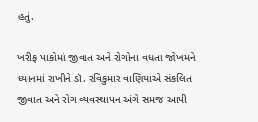હતું.

ખરીફ પાકોમાં જીવાત અને રોગોના વધતા જોખમને ધ્યાનમાં રાખીને ડૉ. રવિકુમાર વાણિયાએ સંકલિત જીવાત અને રોગ વ્યવસ્થાપન અંગે સમજ આપી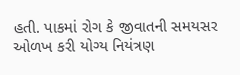હતી. પાકમાં રોગ કે જીવાતની સમયસર ઓળખ કરી યોગ્ય નિયંત્રણ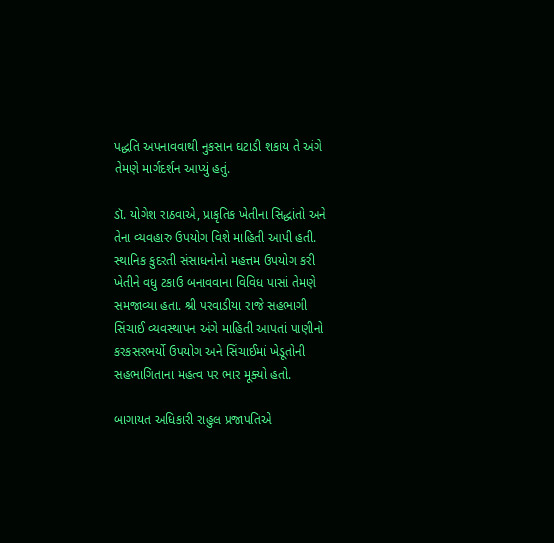પદ્ધતિ અપનાવવાથી નુકસાન ઘટાડી શકાય તે અંગે તેમણે માર્ગદર્શન આપ્યું હતું.

ડૉ. યોગેશ રાઠવાએ, પ્રાકૃતિક ખેતીના સિદ્ધાંતો અને તેના વ્યવહારુ ઉપયોગ વિશે માહિતી આપી હતી. સ્થાનિક કુદરતી સંસાધનોનો મહત્તમ ઉપયોગ કરી ખેતીને વધુ ટકાઉ બનાવવાના વિવિધ પાસાં તેમણે સમજાવ્યા હતા. શ્રી પરવાડીયા રાજે સહભાગી સિંચાઈ વ્યવસ્થાપન અંગે માહિતી આપતાં પાણીનો કરકસરભર્યો ઉપયોગ અને સિંચાઈમાં ખેડૂતોની સહભાગિતાના મહત્વ પર ભાર મૂક્યો હતો.

બાગાયત અધિકારી રાહુલ પ્રજાપતિએ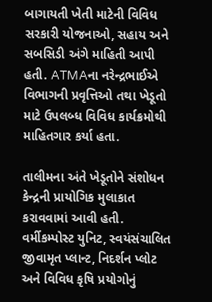બાગાયતી ખેતી માટેની વિવિધ સરકારી યોજનાઓ, સહાય અને સબસિડી અંગે માહિતી આપી હતી. ATMAના નરેન્દ્રભાઈએ વિભાગની પ્રવૃત્તિઓ તથા ખેડૂતો માટે ઉપલબ્ધ વિવિધ કાર્યક્રમોથી માહિતગાર કર્યા હતા.

તાલીમના અંતે ખેડૂતોને સંશોધન કેન્દ્રની પ્રાયોગિક મુલાકાત કરાવવામાં આવી હતી. વર્મીકમ્પોસ્ટ યુનિટ, સ્વયંસંચાલિત જીવામૃત પ્લાન્ટ, નિદર્શન પ્લોટ અને વિવિધ કૃષિ પ્રયોગોનું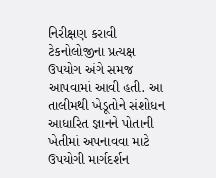નિરીક્ષણ કરાવી ટેકનોલોજીના પ્રત્યક્ષ ઉપયોગ અંગે સમજ આપવામાં આવી હતી. આ તાલીમથી ખેડૂતોને સંશોધન આધારિત જ્ઞાનને પોતાની ખેતીમાં અપનાવવા માટે ઉપયોગી માર્ગદર્શન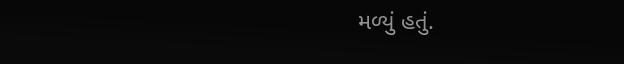મળ્યું હતું.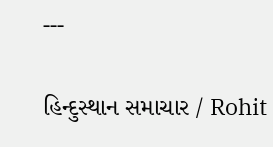---

હિન્દુસ્થાન સમાચાર / Rohit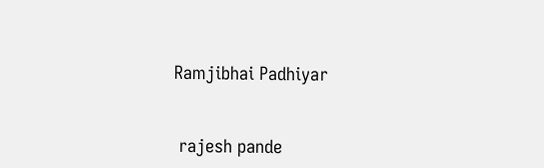Ramjibhai Padhiyar


 rajesh pande